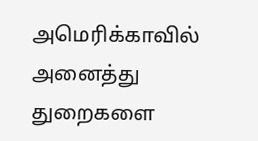அமெரிக்காவில் அனைத்து துறைகளை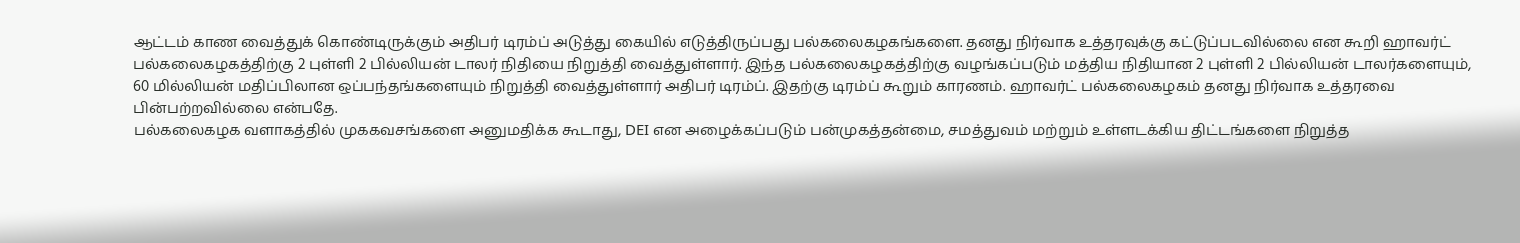ஆட்டம் காண வைத்துக் கொண்டிருக்கும் அதிபர் டிரம்ப் அடுத்து கையில் எடுத்திருப்பது பல்கலைகழகங்களை. தனது நிர்வாக உத்தரவுக்கு கட்டுப்படவில்லை என கூறி ஹாவர்ட் பல்கலைகழகத்திற்கு 2 புள்ளி 2 பில்லியன் டாலர் நிதியை நிறுத்தி வைத்துள்ளார். இந்த பல்கலைகழகத்திற்கு வழங்கப்படும் மத்திய நிதியான 2 புள்ளி 2 பில்லியன் டாலர்களையும், 60 மில்லியன் மதிப்பிலான ஒப்பந்தங்களையும் நிறுத்தி வைத்துள்ளார் அதிபர் டிரம்ப். இதற்கு டிரம்ப் கூறும் காரணம். ஹாவர்ட் பல்கலைகழகம் தனது நிர்வாக உத்தரவை பின்பற்றவில்லை என்பதே.
பல்கலைகழக வளாகத்தில் முககவசங்களை அனுமதிக்க கூடாது, DEI என அழைக்கப்படும் பன்முகத்தன்மை, சமத்துவம் மற்றும் உள்ளடக்கிய திட்டங்களை நிறுத்த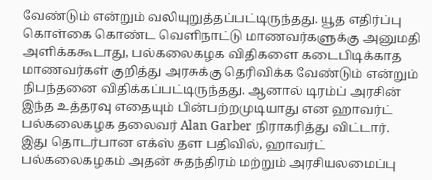வேண்டும் என்றும் வலியுறுத்தப்பட்டிருந்தது. யூத எதிர்ப்பு கொள்கை கொண்ட வெளிநாட்டு மாணவர்களுக்கு அனுமதி அளிக்ககூடாது, பல்கலைகழக விதிகளை கடைபிடிக்காத மாணவர்கள் குறித்து அரசுக்கு தெரிவிக்க வேண்டும் என்றும் நிபந்தனை விதிக்கப்பட்டிருந்தது. ஆனால் டிரம்ப் அரசின் இந்த உத்தரவு எதையும் பின்பற்றமுடியாது என ஹாவர்ட் பல்கலைகழக தலைவர் Alan Garber நிராகரித்து விட்டார்.
இது தொடர்பான எக்ஸ் தள பதிவில், ஹாவர்ட் பல்கலைகழகம் அதன் சுதந்திரம் மற்றும் அரசியலமைப்பு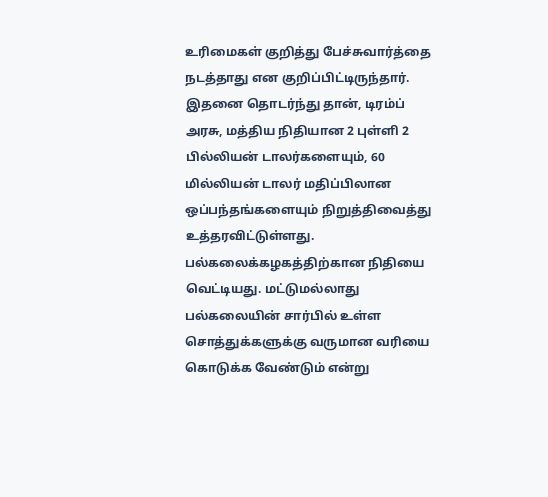உரிமைகள் குறித்து பேச்சுவார்த்தை நடத்தாது என குறிப்பிட்டிருந்தார். இதனை தொடர்ந்து தான், டிரம்ப் அரசு, மத்திய நிதியான 2 புள்ளி 2 பில்லியன் டாலர்களையும், 60 மில்லியன் டாலர் மதிப்பிலான ஒப்பந்தங்களையும் நிறுத்திவைத்து உத்தரவிட்டுள்ளது.
பல்கலைக்கழகத்திற்கான நிதியை வெட்டியது. மட்டுமல்லாது பல்கலையின் சார்பில் உள்ள சொத்துக்களுக்கு வருமான வரியை கொடுக்க வேண்டும் என்று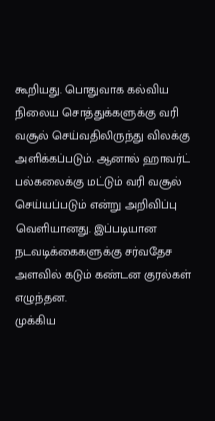கூறியது. பொதுவாக கல்விய நிலைய சொத்துக்களுக்கு வரி வசூல் செய்வதிலிருந்து விலக்கு அளிக்கப்படும். ஆனால் ஹாவர்ட் பல்கலைக்கு மட்டும் வரி வசூல் செய்யப்படும் என்று அறிவிப்பு வெளியானது. இப்படியான நடவடிக்கைகளுக்கு சர்வதேச அளவில் கடும் கண்டன குரல்கள் எழுந்தன.
முக்கிய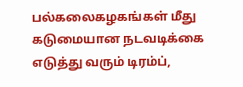பல்கலைகழகங்கள் மீது கடுமையான நடவடிக்கை எடுத்து வரும் டிரம்ப்,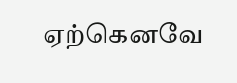ஏற்கெனவே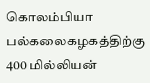கொலம்பியா பல்கலைகழகத்திற்கு 400 மில்லியன்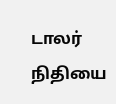டாலர் நிதியை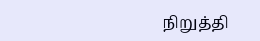நிறுத்தி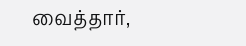வைத்தார்,